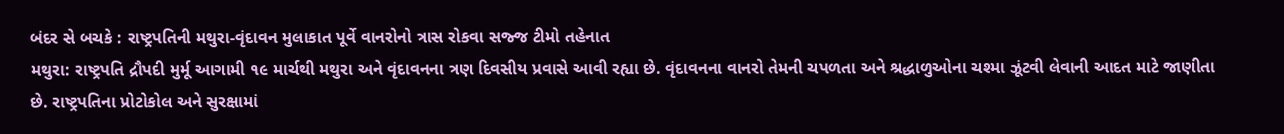બંદર સે બચકે : રાષ્ટ્રપતિની મથુરા-વૃંદાવન મુલાકાત પૂર્વે વાનરોનો ત્રાસ રોકવા સજ્જ ટીમો તહેનાત
મથુરા: રાષ્ટ્રપતિ દ્રૌપદી મુર્મૂ આગામી ૧૯ માર્ચથી મથુરા અને વૃંદાવનના ત્રણ દિવસીય પ્રવાસે આવી રહ્યા છે. વૃંદાવનના વાનરો તેમની ચપળતા અને શ્રદ્ધાળુઓના ચશ્મા ઝૂંટવી લેવાની આદત માટે જાણીતા છે. રાષ્ટ્રપતિના પ્રોટોકોલ અને સુરક્ષામાં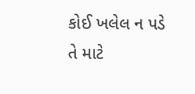કોઈ ખલેલ ન પડે તે માટે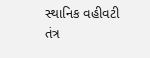સ્થાનિક વહીવટી તંત્ર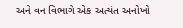અને વન વિભાગે એક અત્યંત અનોખો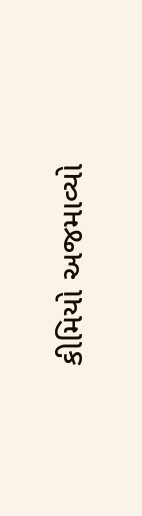કીમિયો અજમાવ્યો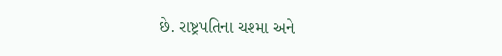છે. રાષ્ટ્રપતિના ચશ્મા અને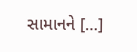સામાનને […]